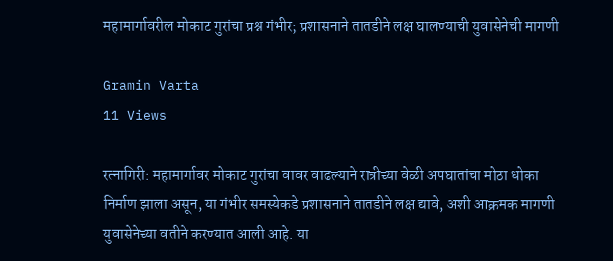महामार्गावरील मोकाट गुरांचा प्रश्न गंभीर; प्रशासनाने तातडीने लक्ष घालण्याची युवासेनेची मागणी

Gramin Varta
11 Views

रत्नागिरी: महामार्गावर मोकाट गुरांचा वावर वाढल्याने रात्रीच्या वेळी अपघातांचा मोठा धोका निर्माण झाला असून, या गंभीर समस्येकडे प्रशासनाने तातडीने लक्ष द्यावे, अशी आक्रमक मागणी युवासेनेच्या वतीने करण्यात आली आहे. या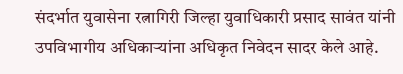संदर्भात युवासेना रत्नागिरी जिल्हा युवाधिकारी प्रसाद सावंत यांनी उपविभागीय अधिकाऱ्यांना अधिकृत निवेदन सादर केले आहे.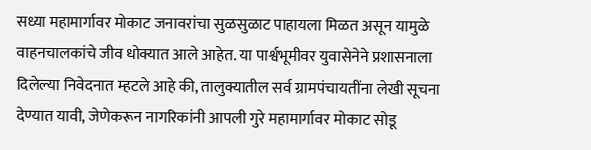सध्या महामार्गावर मोकाट जनावरांचा सुळसुळाट पाहायला मिळत असून यामुळे वाहनचालकांचे जीव धोक्यात आले आहेत. या पार्श्वभूमीवर युवासेनेने प्रशासनाला दिलेल्या निवेदनात म्हटले आहे की, तालुक्यातील सर्व ग्रामपंचायतींना लेखी सूचना देण्यात यावी, जेणेकरून नागरिकांनी आपली गुरे महामार्गावर मोकाट सोडू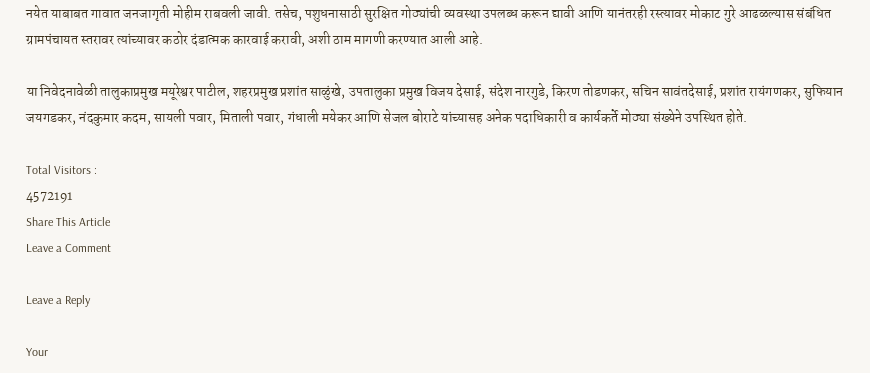नयेत याबाबत गावात जनजागृती मोहीम राबवली जावी. तसेच, पशुधनासाठी सुरक्षित गोठ्यांची व्यवस्था उपलब्ध करून द्यावी आणि यानंतरही रस्त्यावर मोकाट गुरे आढळल्यास संबंधित ग्रामपंचायत स्तरावर त्यांच्यावर कठोर दंडात्मक कारवाई करावी, अशी ठाम मागणी करण्यात आली आहे.

या निवेदनावेळी तालुकाप्रमुख मयूरेश्वर पाटील, शहरप्रमुख प्रशांत साळुंखे, उपतालुका प्रमुख विजय देसाई, संदेश नारगुडे, किरण तोडणकर, सचिन सावंतदेसाई, प्रशांत रायंगणकर, सुफियान जयगडकर, नंदकुमार कदम, सायली पवार, मिताली पवार, गंधाली मयेकर आणि सेजल बोराटे यांच्यासह अनेक पदाधिकारी व कार्यकर्ते मोठ्या संख्येने उपस्थित होते.

Total Visitors :
4572191
Share This Article
Leave a Comment

Leave a Reply

Your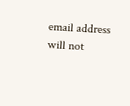email address will not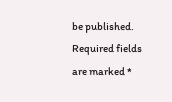be published. Required fields are marked *